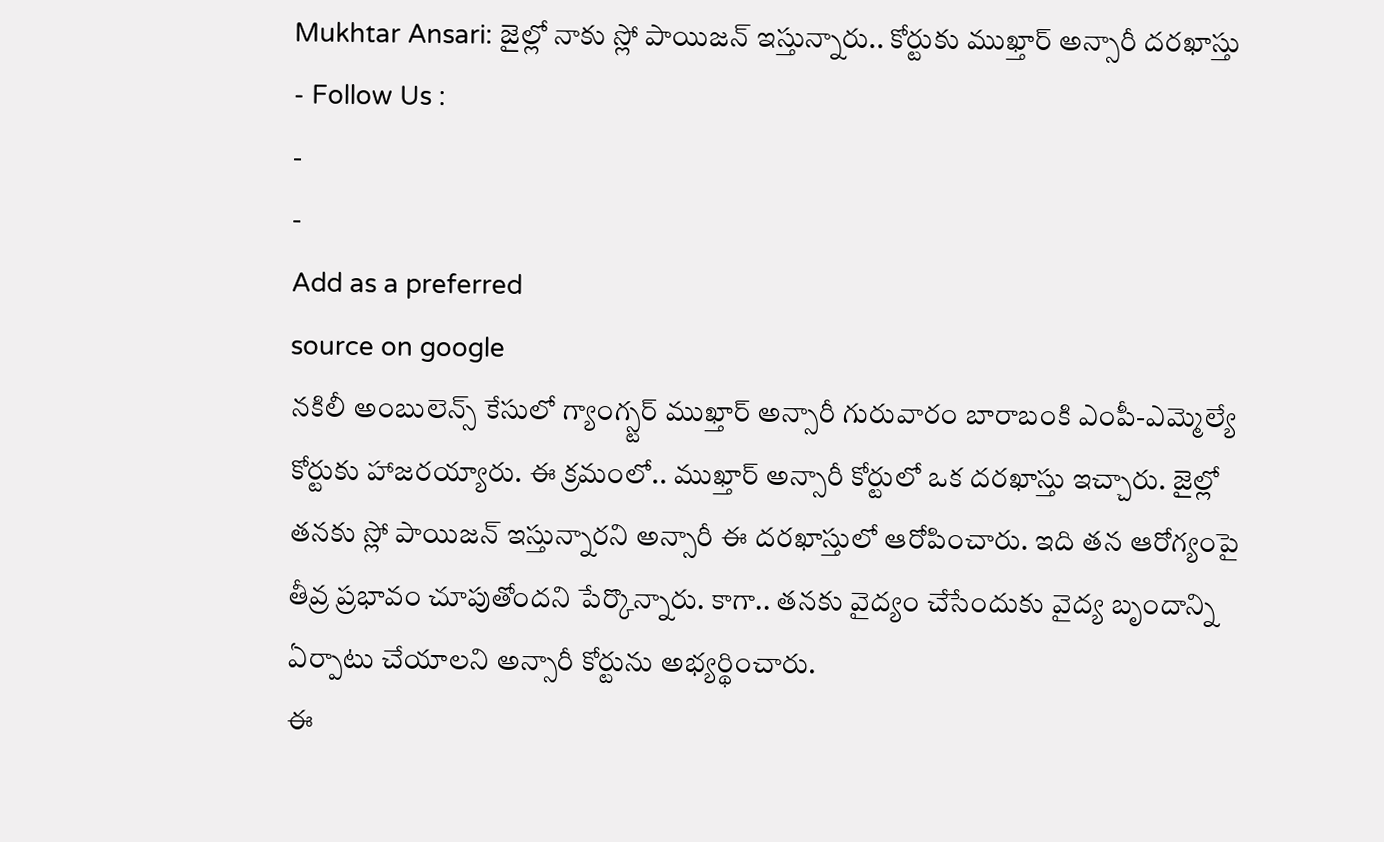Mukhtar Ansari: జైల్లో నాకు స్లో పాయిజన్ ఇస్తున్నారు.. కోర్టుకు ముఖ్తార్ అన్సారీ దరఖాస్తు
- Follow Us :
-
-
Add as a preferred
source on google
నకిలీ అంబులెన్స్ కేసులో గ్యాంగ్స్టర్ ముఖ్తార్ అన్సారీ గురువారం బారాబంకి ఎంపీ-ఎమ్మెల్యే కోర్టుకు హాజరయ్యారు. ఈ క్రమంలో.. ముఖ్తార్ అన్సారీ కోర్టులో ఒక దరఖాస్తు ఇచ్చారు. జైల్లో తనకు స్లో పాయిజన్ ఇస్తున్నారని అన్సారీ ఈ దరఖాస్తులో ఆరోపించారు. ఇది తన ఆరోగ్యంపై తీవ్ర ప్రభావం చూపుతోందని పేర్కొన్నారు. కాగా.. తనకు వైద్యం చేసేందుకు వైద్య బృందాన్ని ఏర్పాటు చేయాలని అన్సారీ కోర్టును అభ్యర్థించారు.
ఈ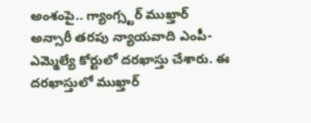అంశంపై.. గ్యాంగ్స్టర్ ముఖ్తార్ అన్సారీ తరపు న్యాయవాది ఎంపీ-ఎమ్మెల్యే కోర్టులో దరఖాస్తు చేశారు. ఈ దరఖాస్తులో ముఖ్తార్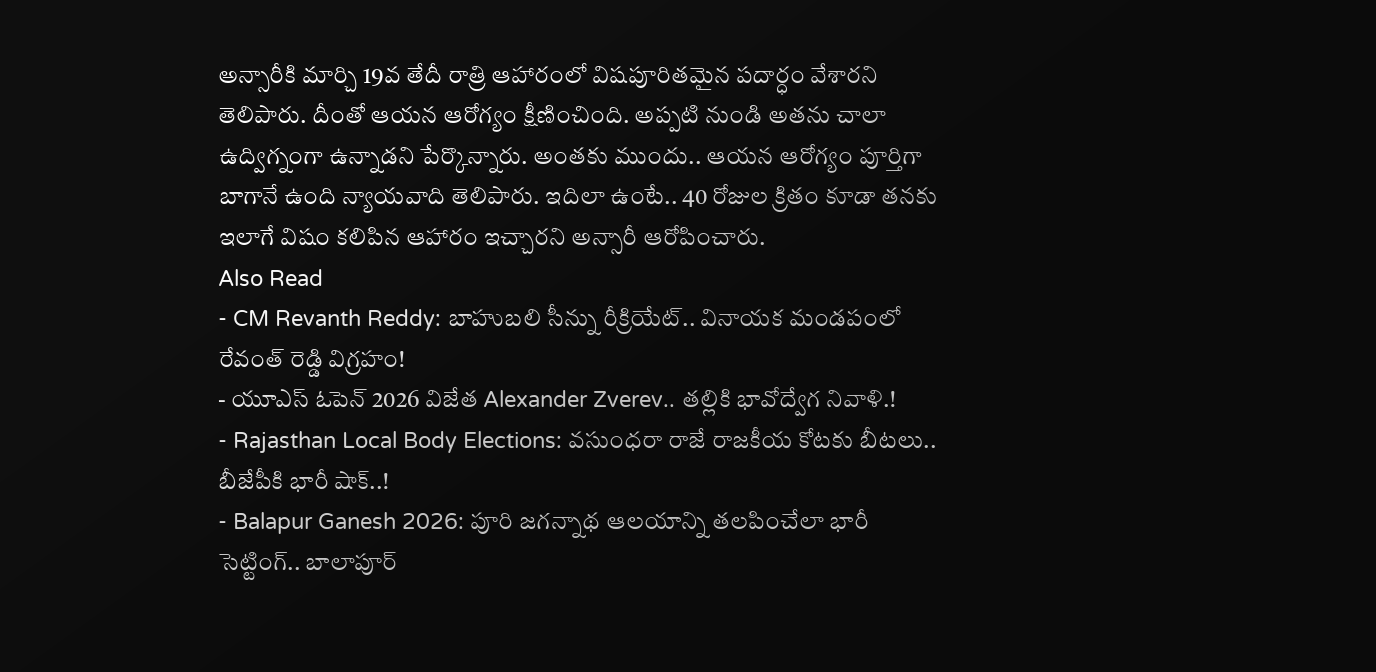అన్సారీకి మార్చి 19వ తేదీ రాత్రి ఆహారంలో విషపూరితమైన పదార్ధం వేశారని తెలిపారు. దీంతో ఆయన ఆరోగ్యం క్షీణించింది. అప్పటి నుండి అతను చాలా ఉద్విగ్నంగా ఉన్నాడని పేర్కొన్నారు. అంతకు ముందు.. ఆయన ఆరోగ్యం పూర్తిగా బాగానే ఉంది న్యాయవాది తెలిపారు. ఇదిలా ఉంటే.. 40 రోజుల క్రితం కూడా తనకు ఇలాగే విషం కలిపిన ఆహారం ఇచ్చారని అన్సారీ ఆరోపించారు.
Also Read
- CM Revanth Reddy: బాహుబలి సీన్ను రీక్రియేట్.. వినాయక మండపంలో రేవంత్ రెడ్డి విగ్రహం!
- యూఎస్ ఓపెన్ 2026 విజేత Alexander Zverev.. తల్లికి భావోద్వేగ నివాళి.!
- Rajasthan Local Body Elections: వసుంధరా రాజే రాజకీయ కోటకు బీటలు.. బీజేపీకి భారీ షాక్..!
- Balapur Ganesh 2026: పూరి జగన్నాథ ఆలయాన్ని తలపించేలా భారీ సెట్టింగ్.. బాలాపూర్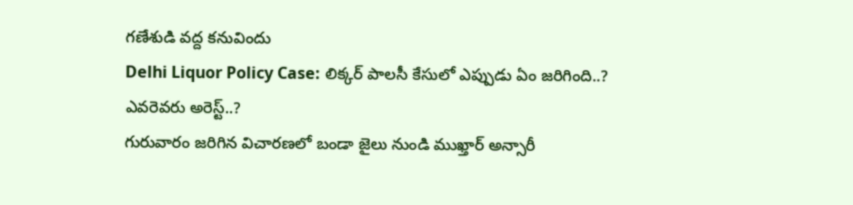గణేశుడి వద్ద కనువిందు
Delhi Liquor Policy Case: లిక్కర్ పాలసీ కేసులో ఎప్పుడు ఏం జరిగింది..? ఎవరెవరు అరెస్ట్..?
గురువారం జరిగిన విచారణలో బండా జైలు నుండి ముఖ్తార్ అన్సారీ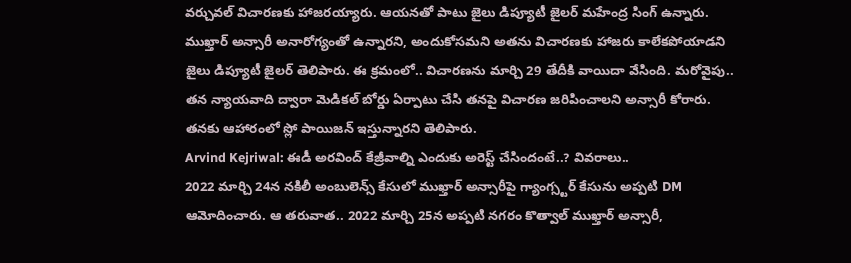వర్చువల్ విచారణకు హాజరయ్యారు. ఆయనతో పాటు జైలు డిప్యూటీ జైలర్ మహేంద్ర సింగ్ ఉన్నారు. ముఖ్తార్ అన్సారీ అనారోగ్యంతో ఉన్నారని, అందుకోసమని అతను విచారణకు హాజరు కాలేకపోయాడని జైలు డిప్యూటీ జైలర్ తెలిపారు. ఈ క్రమంలో.. విచారణను మార్చి 29 తేదీకి వాయిదా వేసింది. మరోవైపు.. తన న్యాయవాది ద్వారా మెడికల్ బోర్డు ఏర్పాటు చేసి తనపై విచారణ జరిపించాలని అన్సారీ కోరారు. తనకు ఆహారంలో స్లో పాయిజన్ ఇస్తున్నారని తెలిపారు.
Arvind Kejriwal: ఈడీ అరవింద్ కేజ్రీవాల్ని ఎందుకు అరెస్ట్ చేసిందంటే..? వివరాలు..
2022 మార్చి 24న నకిలీ అంబులెన్స్ కేసులో ముఖ్తార్ అన్సారీపై గ్యాంగ్స్టర్ కేసును అప్పటి DM ఆమోదించారు. ఆ తరువాత.. 2022 మార్చి 25న అప్పటి నగరం కొత్వాల్ ముఖ్తార్ అన్సారీ,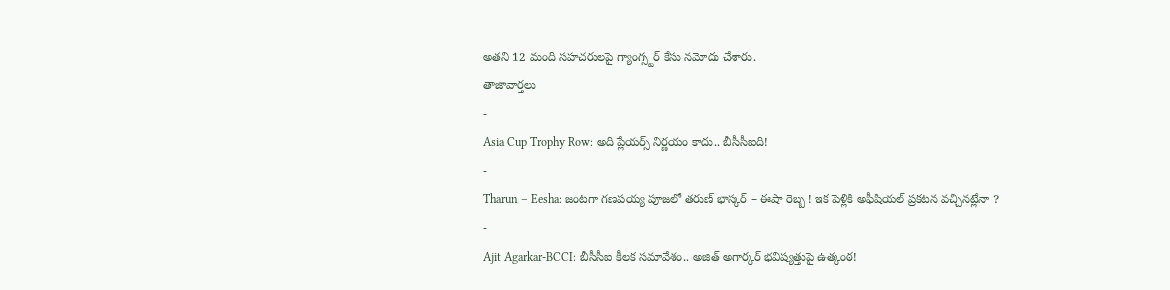అతని 12 మంది సహచరులపై గ్యాంగ్స్టర్ కేసు నమోదు చేశారు.
తాజావార్తలు
-
Asia Cup Trophy Row: అది ప్లేయర్స్ నిర్ణయం కాదు.. బీసీసీఐది!
-
Tharun – Eesha: జంటగా గణపయ్య పూజలో తరుణ్ భాస్కర్ – ఈషా రెబ్బ ! ఇక పెళ్లికి అఫీషియల్ ప్రకటన వచ్చినట్లేనా ?
-
Ajit Agarkar-BCCI: బీసీసీఐ కీలక సమావేశం.. అజిత్ అగార్కర్ భవిష్యత్తుపై ఉత్కంఠ!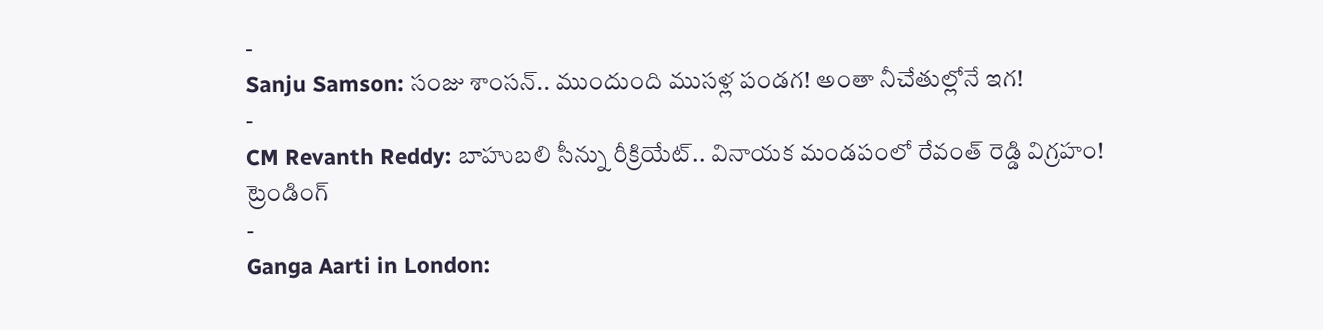-
Sanju Samson: సంజు శాంసన్.. ముందుంది ముసళ్ల పండగ! అంతా నీచేతుల్లోనే ఇగ!
-
CM Revanth Reddy: బాహుబలి సీన్ను రీక్రియేట్.. వినాయక మండపంలో రేవంత్ రెడ్డి విగ్రహం!
ట్రెండింగ్
-
Ganga Aarti in London: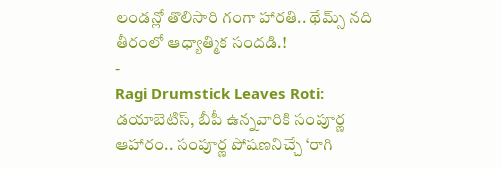లండన్లో తొలిసారి గంగా హారతి.. థేమ్స్ నది తీరంలో ఆధ్యాత్మిక సందడి.!
-
Ragi Drumstick Leaves Roti: డయాబెటిస్, బీపీ ఉన్నవారికి సంపూర్ణ ఆహారం.. సంపూర్ణ పోషణనిచ్చే ‘రాగి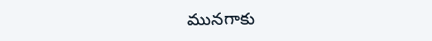మునగాకు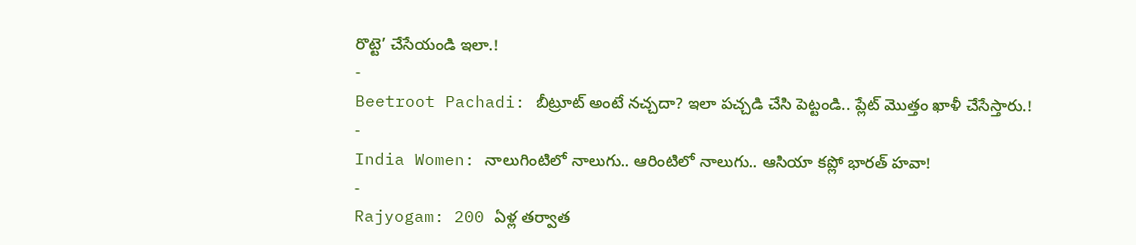రొట్టె’ చేసేయండి ఇలా.!
-
Beetroot Pachadi: బీట్రూట్ అంటే నచ్చదా? ఇలా పచ్చడి చేసి పెట్టండి.. ప్లేట్ మొత్తం ఖాళీ చేసేస్తారు.!
-
India Women: నాలుగింటిలో నాలుగు.. ఆరింటిలో నాలుగు.. ఆసియా కప్లో భారత్ హవా!
-
Rajyogam: 200 ఏళ్ల తర్వాత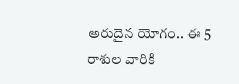అరుదైన యోగం.. ఈ 5 రాశుల వారికి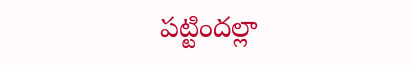పట్టిందల్లా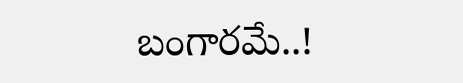బంగారమే..!